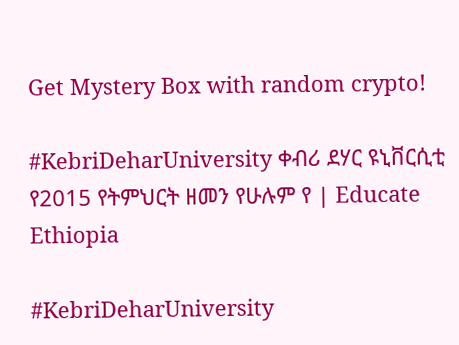Get Mystery Box with random crypto!

#KebriDeharUniversity ቀብሪ ደሃር ዩኒቨርሲቲ የ2015 የትምህርት ዘመን የሁሉም የ | Educate Ethiopia

#KebriDeharUniversity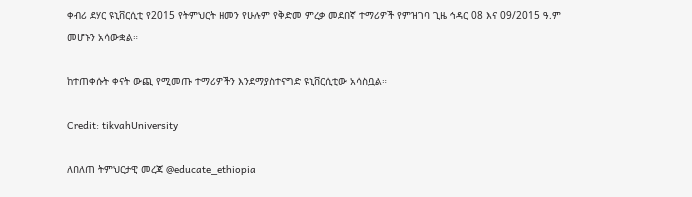ቀብሪ ደሃር ዩኒቨርሲቲ የ2015 የትምህርት ዘመን የሁሉም የቅድመ ምረቃ መደበኛ ተማሪዎች የምዝገባ ጊዜ ኅዳር 08 እና 09/2015 ዓ.ም መሆኑን አሳውቋል።

ከተጠቀሱት ቀናት ውጪ የሚመጡ ተማሪዎችን እንደማያስተናግድ ዩኒቨርሲቲው አሳስቧል።

Credit: tikvahUniversity

ለበለጠ ትምህርታዊ መረጃ @educate_ethiopia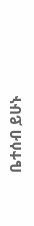ቤተሰብ ይሁኑ